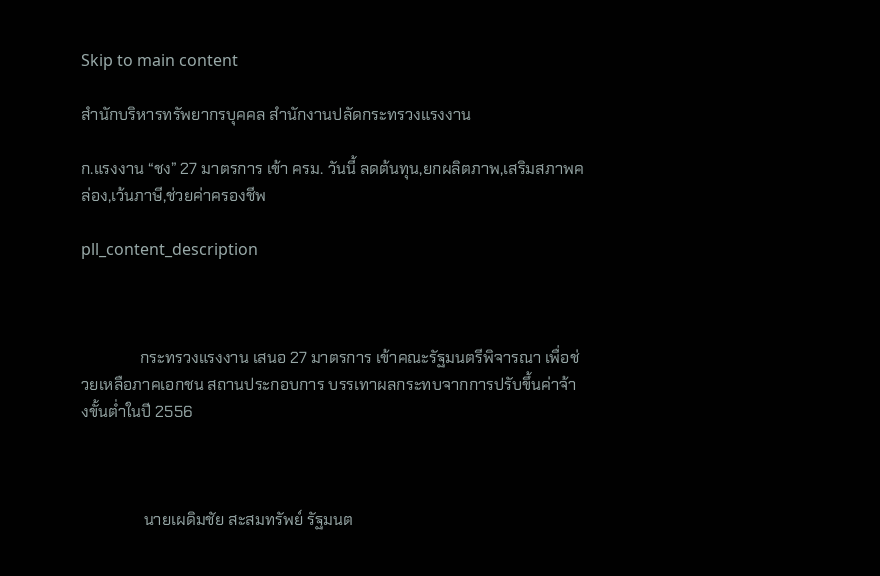Skip to main content

สำนักบริหารทรัพยากรบุคคล สำนักงานปลัดกระทรวงแรงงาน

ก.แรงงาน “ชง” 27 มาตรการ เข้า ครม. วันนี้ ลดต้นทุน,ยกผลิตภาพ,เสริมสภาพคล่อง,เว้นภาษี,ช่วยค่าครองชีพ

pll_content_description



               กระทรวงแรงงาน เสนอ 27 มาตรการ เข้าคณะรัฐมนตรีพิจารณา เพื่อช่วยเหลือภาคเอกชน สถานประกอบการ บรรเทาผลกระทบจากการปรับขึ้นค่าจ้างขั้นต่ำในปี 2556



                นายเผดิมชัย สะสมทรัพย์ รัฐมนต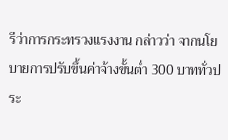รีว่าการกระทรวงแรงงาน กล่าวว่า จากนโยบายการปรับขึ้นค่าจ้างขั้นต่ำ 300 บาททั่วประ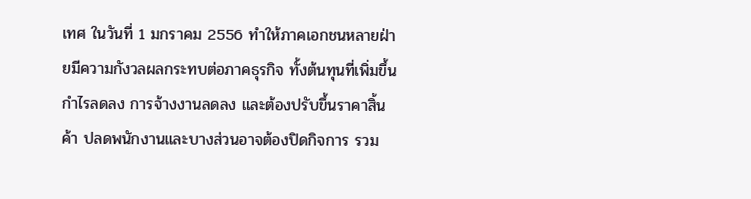เทศ ในวันที่ 1 มกราคม 2556 ทำให้ภาคเอกชนหลายฝ่ายมีความกังวลผลกระทบต่อภาคธุรกิจ ทั้งต้นทุนที่เพิ่มขึ้น กำไรลดลง การจ้างงานลดลง และต้องปรับขึ้นราคาสิ้นค้า ปลดพนักงานและบางส่วนอาจต้องปิดกิจการ รวม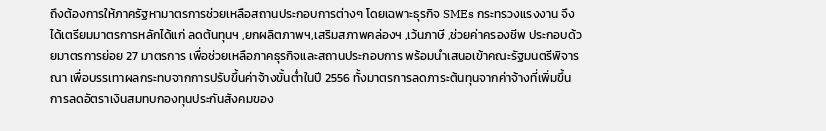ถึงต้องการให้ภาครัฐหามาตรการช่วยเหลือสถานประกอบการต่างๆ โดยเฉพาะธุรกิจ SMEs กระทรวงแรงงาน จึงได้เตรียมมาตรการหลักได้แก่ ลดต้นทุนฯ ,ยกผลิตภาพฯ,เสริมสภาพคล่องฯ ,เว้นภาษี ,ช่วยค่าครองชีพ ประกอบด้วยมาตรการย่อย 27 มาตรการ เพื่อช่วยเหลือภาคธุรกิจและสถานประกอบการ พร้อมนำเสนอเข้าคณะรัฐมนตรีพิจารณา เพื่อบรรเทาผลกระทบจากการปรับขึ้นค่าจ้างขั้นต่ำในปี 2556 ทั้งมาตรการลดภาระต้นทุนจากค่าจ้างที่เพิ่มขึ้น การลดอัตราเงินสมทบกองทุนประกันสังคมของ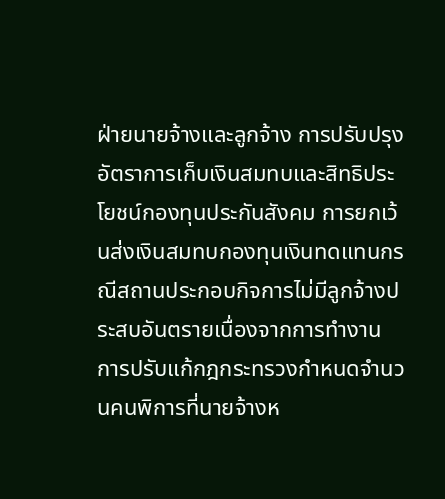ฝ่ายนายจ้างและลูกจ้าง การปรับปรุงอัตราการเก็บเงินสมทบและสิทธิประโยชน์กองทุนประกันสังคม การยกเว้นส่งเงินสมทบกองทุนเงินทดแทนกรณีสถานประกอบกิจการไม่มีลูกจ้างประสบอันตรายเนื่องจากการทำงาน การปรับแก้กฎกระทรวงกำหนดจำนวนคนพิการที่นายจ้างห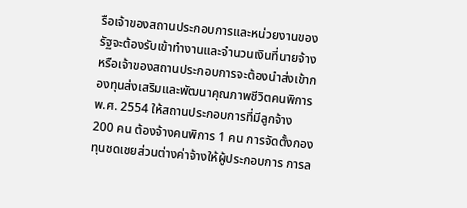รือเจ้าของสถานประกอบการและหน่วยงานของรัฐจะต้องรับเข้าทำงานและจำนวนเงินที่นายจ้างหรือเจ้าของสถานประกอบการจะต้องนำส่งเข้ากองทุนส่งเสริมและพัฒนาคุณภาพชีวิตคนพิการ พ.ศ. 2554 ให้สถานประกอบการที่มีลูกจ้าง 200 คน ต้องจ้างคนพิการ 1 คน การจัดตั้งกองทุนชดเชยส่วนต่างค่าจ้างให้ผู้ประกอบการ การล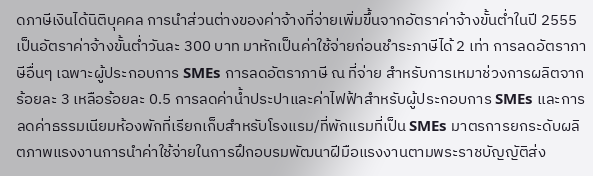ดภาษีเงินได้นิติบุคคล การนำส่วนต่างของค่าจ้างที่จ่ายเพิ่มขึ้นจากอัตราค่าจ้างขั้นต่ำในปี 2555 เป็นอัตราค่าจ้างขั้นต่ำวันละ 300 บาท มาหักเป็นค่าใช้จ่ายก่อนชำระภาษีได้ 2 เท่า การลดอัตราภาษีอื่นๆ เฉพาะผู้ประกอบการ SMEs การลดอัตราภาษี ณ ที่จ่าย สำหรับการเหมาช่วงการผลิตจากร้อยละ 3 เหลือร้อยละ 0.5 การลดค่าน้ำประปาและค่าไฟฟ้าสำหรับผู้ประกอบการ SMEs และการลดค่าธรรมเนียมห้องพักที่เรียกเก็บสำหรับโรงแรม/ที่พักแรมที่เป็น SMEs มาตรการยกระดับผลิตภาพแรงงานการนำค่าใช้จ่ายในการฝึกอบรมพัฒนาฝีมือแรงงานตามพระราชบัญญัติส่ง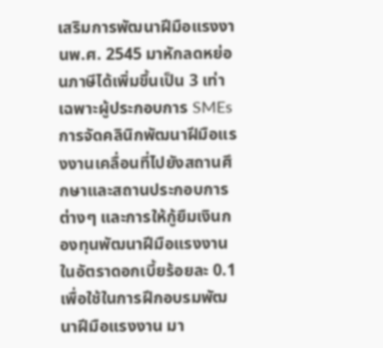เสริมการพัฒนาฝีมือแรงงานพ.ศ. 2545 มาหักลดหย่อนภาษีได้เพิ่มขึ้นเป็น 3 เท่า เฉพาะผู้ประกอบการ SMEs การจัดคลินิกพัฒนาฝีมือแรงงานเคลื่อนที่ไปยังสถานศึกษาและสถานประกอบการต่างๆ และการให้กู้ยืมเงินกองทุนพัฒนาฝีมือแรงงานในอัตราดอกเบี้ยร้อยละ 0.1 เพื่อใช้ในการฝึกอบรมพัฒนาฝีมือแรงงาน มา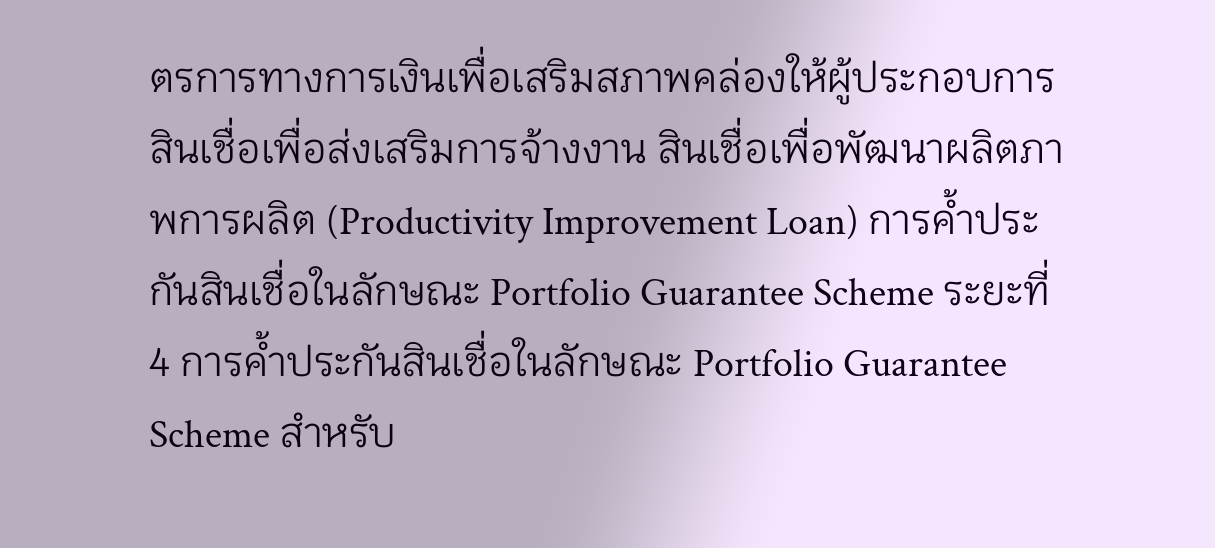ตรการทางการเงินเพื่อเสริมสภาพคล่องให้ผู้ประกอบการ สินเชื่อเพื่อส่งเสริมการจ้างงาน สินเชื่อเพื่อพัฒนาผลิตภาพการผลิต (Productivity Improvement Loan) การค้ำประกันสินเชื่อในลักษณะ Portfolio Guarantee Scheme ระยะที่ 4 การค้ำประกันสินเชื่อในลักษณะ Portfolio Guarantee Scheme สำหรับ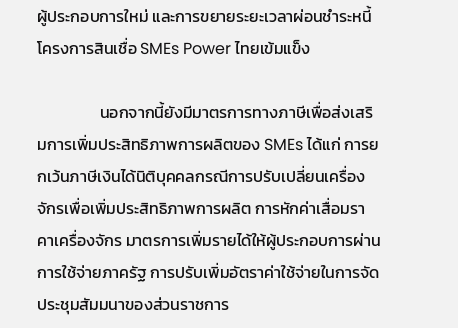ผู้ประกอบการใหม่ และการขยายระยะเวลาผ่อนชำระหนี้โครงการสินเชื่อ SMEs Power ไทยเข้มแข็ง

                 นอกจากนี้ยังมีมาตรการทางภาษีเพื่อส่งเสริมการเพิ่มประสิทธิภาพการผลิตของ SMEs ได้แก่ การยกเว้นภาษีเงินได้นิติบุคคลกรณีการปรับเปลี่ยนเครื่องจักรเพื่อเพิ่มประสิทธิภาพการผลิต การหักค่าเสื่อมราคาเครื่องจักร มาตรการเพิ่มรายได้ให้ผู้ประกอบการผ่านการใช้จ่ายภาครัฐ การปรับเพิ่มอัตราค่าใช้จ่ายในการจัดประชุมสัมมนาของส่วนราชการ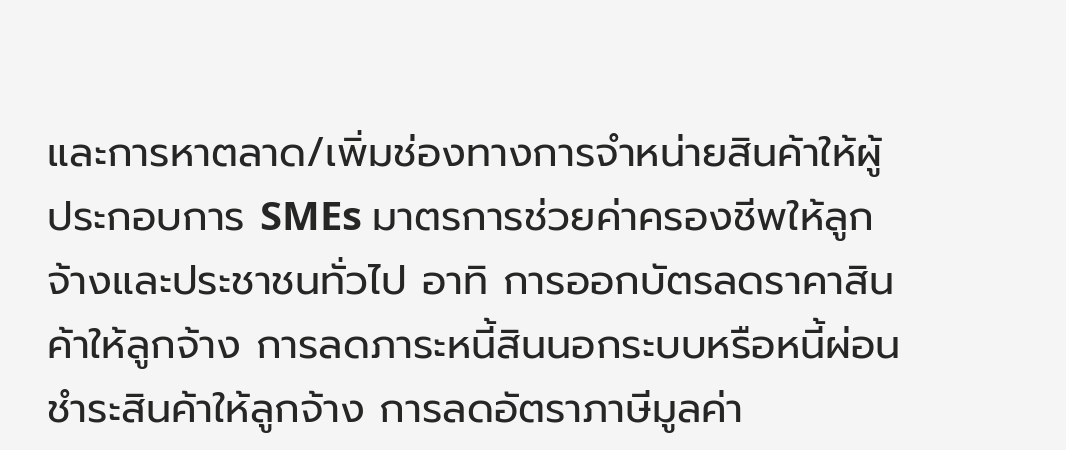และการหาตลาด/เพิ่มช่องทางการจำหน่ายสินค้าให้ผู้ประกอบการ SMEs มาตรการช่วยค่าครองชีพให้ลูกจ้างและประชาชนทั่วไป อาทิ การออกบัตรลดราคาสินค้าให้ลูกจ้าง การลดภาระหนี้สินนอกระบบหรือหนี้ผ่อนชำระสินค้าให้ลูกจ้าง การลดอัตราภาษีมูลค่า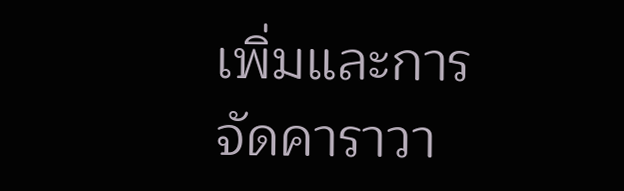เพิ่มและการจัดคาราวา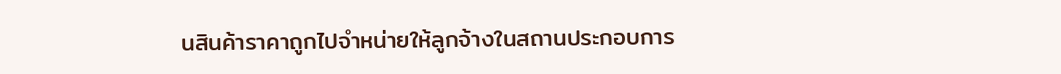นสินค้าราคาถูกไปจำหน่ายให้ลูกจ้างในสถานประกอบการ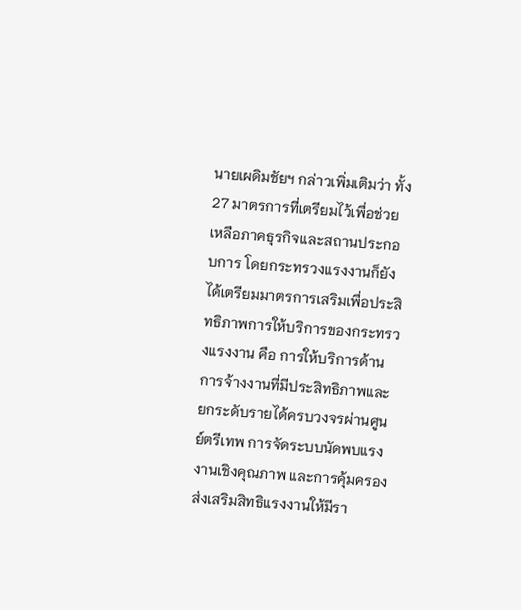นายเผดิมชัยฯ กล่าวเพิ่มเติมว่า ทั้ง 27 มาตรการที่เตรียมไว้เพื่อช่วยเหลือภาคธุรกิจและสถานประกอบการ โดยกระทรวงแรงงานก็ยังได้เตรียมมาตรการเสริมเพื่อประสิทธิภาพการให้บริการของกระทรวงแรงงาน คือ การให้บริการด้านการจ้างงานที่มีประสิทธิภาพและยกระดับรายได้ครบวงจรผ่านศูนย์ตรีเทพ การจัดระบบนัดพบแรงงานเชิงคุณภาพ และการคุ้มครองส่งเสริมสิทธิแรงงานให้มีรา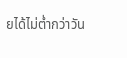ยได้ไม่ต่ำกว่าวัน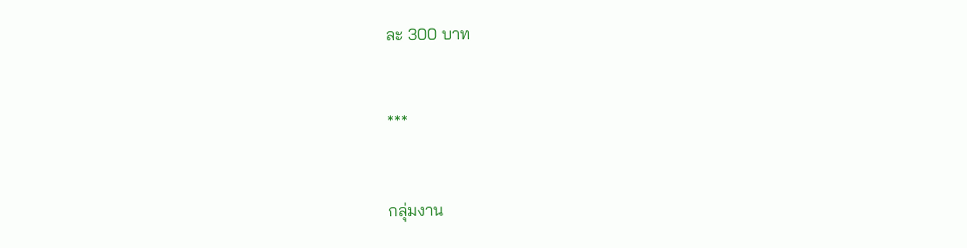ละ 300 บาท



***



กลุ่มงาน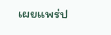เผยแพร่ป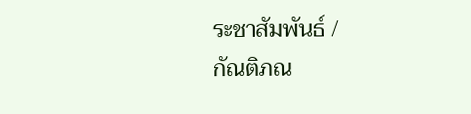ระชาสัมพันธ์ /
กัณติภณ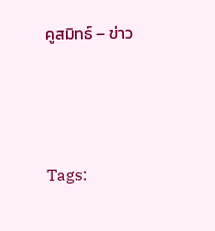คูสมิทธ์ – ข่าว



Tags: